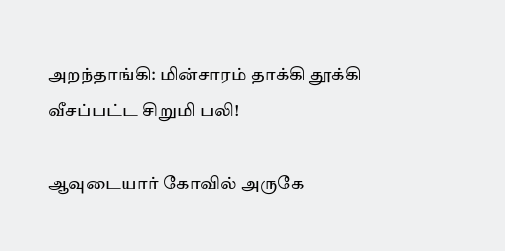அறந்தாங்கி: மின்சாரம் தாக்கி தூக்கி வீசப்பட்ட சிறுமி பலி!

ஆவுடையார் கோவில் அருகே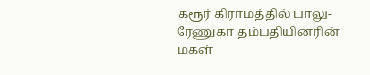கரூர் கிராமத்தில் பாலு-ரேணுகா தம்பதியினரின் மகள்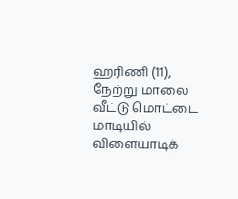ஹரிணி (11), நேற்று மாலை வீட்டு மொட்டை மாடியில் விளையாடிக்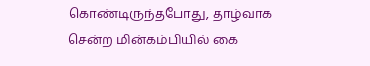கொண்டிருந்தபோது, தாழ்வாக சென்ற மின்கம்பியில் கை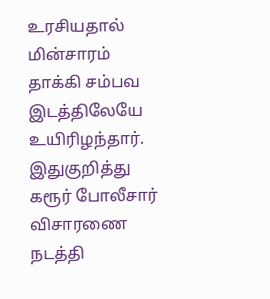உரசியதால் மின்சாரம் தாக்கி சம்பவ இடத்திலேயே உயிரிழந்தார். இதுகுறித்து கரூர் போலீசார் விசாரணை நடத்தி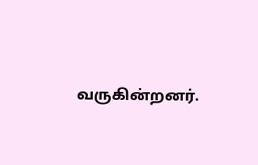வருகின்றனர்.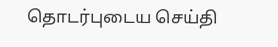தொடர்புடைய செய்தி